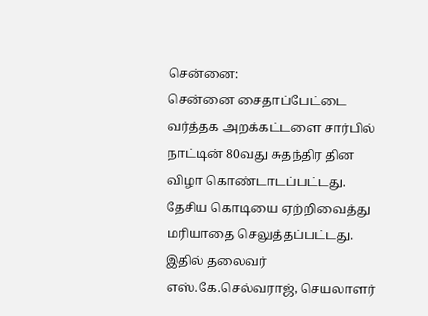சென்னை:
சென்னை சைதாப்பேட்டை வர்த்தக அறக்கட்டளை சார்பில் நாட்டின் 80வது சுதந்திர தின விழா கொண்டாடப்பட்டது. தேசிய கொடியை ஏற்றிவைத்து மரியாதை செலுத்தப்பட்டது.
இதில் தலைவர் எஸ்.கே.செல்வராஜ், செயலாளர்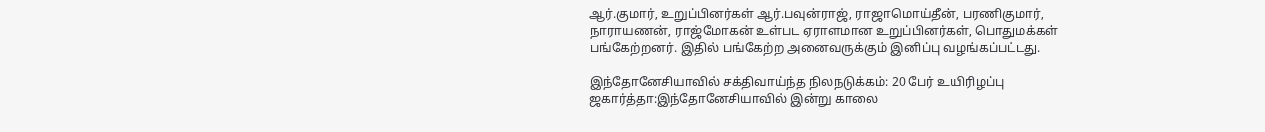ஆர்.குமார், உறுப்பினர்கள் ஆர்.பவுன்ராஜ், ராஜாமொய்தீன், பரணிகுமார், நாராயணன், ராஜ்மோகன் உள்பட ஏராளமான உறுப்பினர்கள், பொதுமக்கள் பங்கேற்றனர். இதில் பங்கேற்ற அனைவருக்கும் இனிப்பு வழங்கப்பட்டது.

இந்தோனேசியாவில் சக்திவாய்ந்த நிலநடுக்கம்: 20 பேர் உயிரிழப்பு
ஜகார்த்தா:இந்தோனேசியாவில் இன்று காலை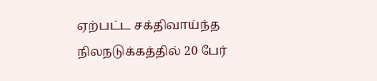ஏற்பட்ட சக்திவாய்ந்த நிலநடுக்கத்தில் 20 பேர்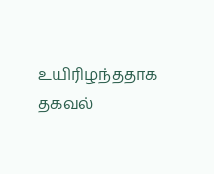உயிரிழந்ததாக தகவல்